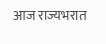आज राज्यभरात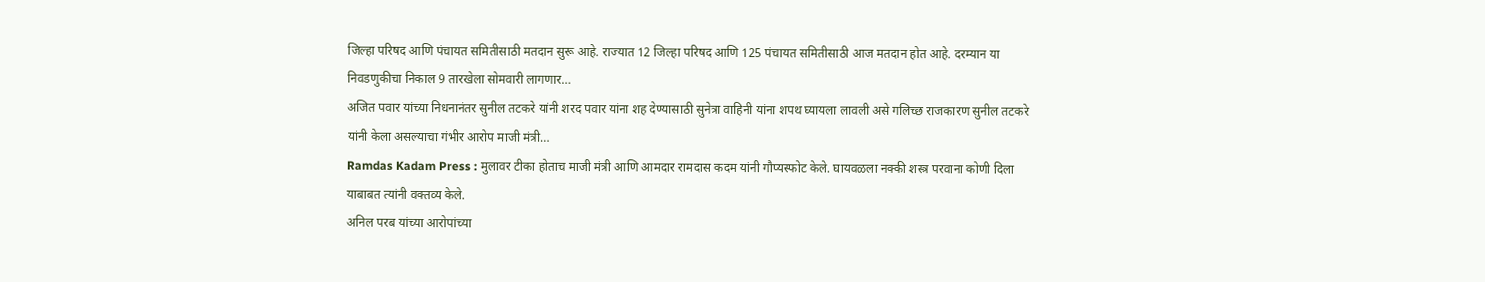जिल्हा परिषद आणि पंचायत समितीसाठी मतदान सुरू आहे. राज्यात 12 जिल्हा परिषद आणि 125 पंचायत समितीसाठी आज मतदान होत आहे. दरम्यान या निवडणुकीचा निकाल 9 तारखेला सोमवारी लागणार…
अजित पवार यांच्या निधनानंतर सुनील तटकरे यांनी शरद पवार यांना शह देण्यासाठी सुनेत्रा वाहिनी यांना शपथ घ्यायला लावली असे गलिच्छ राजकारण सुनील तटकरे यांनी केला असल्याचा गंभीर आरोप माजी मंत्री…
Ramdas Kadam Press : मुलावर टीका होताच माजी मंत्री आणि आमदार रामदास कदम यांनी गौप्यस्फोट केले. घायवळला नक्की शस्त्र परवाना कोणी दिला याबाबत त्यांनी वक्तव्य केले.
अनिल परब यांच्या आरोपांच्या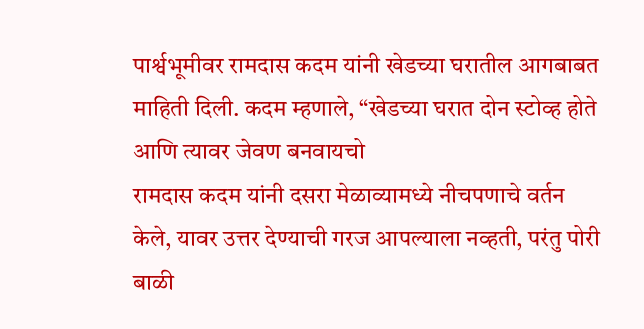पार्श्वभूमीवर रामदास कदम यांनी खेडच्या घरातील आगबाबत माहिती दिली. कदम म्हणाले, “खेडच्या घरात दोन स्टोव्ह होते आणि त्यावर जेवण बनवायचो
रामदास कदम यांनी दसरा मेळाव्यामध्ये नीचपणाचे वर्तन केले, यावर उत्तर देण्याची गरज आपल्याला नव्हती, परंतु पोरी बाळी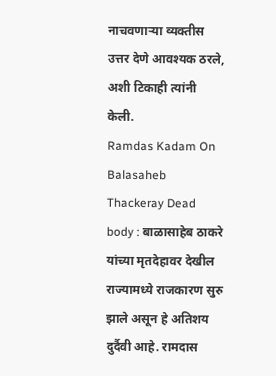नाचवणाऱ्या व्यक्तीस उत्तर देणे आवश्यक ठरले, अशी टिकाही त्यांनी केली.
Ramdas Kadam On Balasaheb Thackeray Dead body : बाळासाहेब ठाकरे यांच्या मृतदेहावर देखील राज्यामध्ये राजकारण सुरु झाले असून हे अतिशय दुर्दैवी आहे. रामदास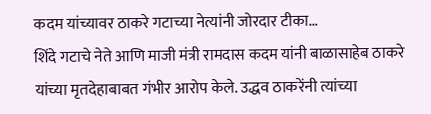कदम यांच्यावर ठाकरे गटाच्या नेत्यांनी जोरदार टीका…
शिंदे गटाचे नेते आणि माजी मंत्री रामदास कदम यांनी बाळासाहेब ठाकरे यांच्या मृतदेहाबाबत गंभीर आरोप केले. उद्धव ठाकरेंनी त्यांच्या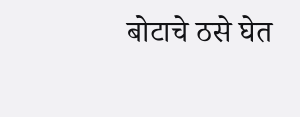बोटाचे ठसे घेत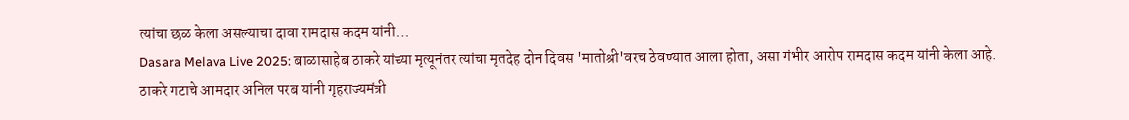त्यांचा छळ केला असल्याचा दावा रामदास कदम यांनी…
Dasara Melava Live 2025: बाळासाहेब ठाकरे यांच्या मृत्यूनंतर त्यांचा मृतदेह दोन दिवस 'मातोश्री'वरच ठेवण्यात आला होता, असा गंभीर आरोप रामदास कदम यांनी केला आहे.
ठाकरे गटाचे आमदार अनिल परब यांनी गृहराज्यमंत्री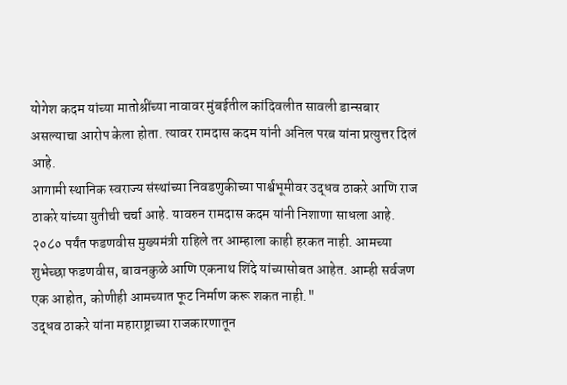योगेश कदम यांच्या मातोश्रींच्या नावावर मुंबईतील कांदिवलीत सावली डान्सबार असल्याचा आरोप केला होता. त्यावर रामदास कदम यांनी अनिल परब यांना प्रत्युत्तर दिलं आहे.
आगामी स्थानिक स्वराज्य संस्थांच्या निवडणुकीच्या पार्श्वभूमीवर उद्धव ठाकरे आणि राज ठाकरे यांच्या युतीची चर्चा आहे. यावरुन रामदास कदम यांनी निशाणा साधला आहे.
२०८० पर्यंत फडणवीस मुख्यमंत्री राहिले तर आम्हाला काही हरकत नाही. आमच्या शुभेच्छा फडणवीस, बावनकुळे आणि एकनाथ शिंदे यांच्यासोबत आहेत. आम्ही सर्वजण एक आहोत, कोणीही आमच्यात फूट निर्माण करू शकत नाही."
उद्धव ठाकरे यांना महाराष्ट्राच्या राजकारणातून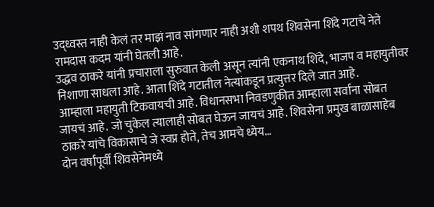उद्ध्वस्त नाही केलं तर माझं नाव सांगणार नाही अशी शपथ शिवसेना शिंदे गटाचे नेते रामदास कदम यांनी घेतली आहे.
उद्धव ठाकरे यांनी प्रचाराला सुरुवात केली असून त्यांनी एकनाथ शिंदे, भाजप व महायुतीवर निशाणा साधला आहे. आता शिंदे गटातील नेत्यांकडून प्रत्युत्तर दिले जात आहे.
आम्हाला महायुती टिकवायची आहे. विधानसभा निवडणुकीत आम्हाला सर्वांना सोबत जायचं आहे. जो चुकेल त्यालाही सोबत घेऊन जायचं आहे. शिवसेना प्रमुख बाळासाहेब ठाकरे यांचे विकासाचे जे स्वप्न होते, तेच आमचे ध्येय…
दोन वर्षांपूर्वी शिवसेनेमध्ये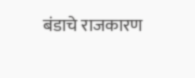बंडाचे राजकारण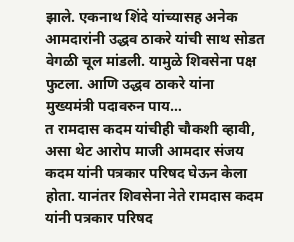झाले. एकनाथ शिंदे यांच्यासह अनेक आमदारांनी उद्धव ठाकरे यांची साथ सोडत वेगळी चूल मांडली. यामुळे शिवसेना पक्ष फुटला. आणि उद्धव ठाकरे यांना मुख्यमंत्री पदावरुन पाय…
त रामदास कदम यांचीही चौकशी व्हावी, असा थेट आरोप माजी आमदार संजय कदम यांनी पत्रकार परिषद घेऊन केला होता. यानंतर शिवसेना नेते रामदास कदम यांनी पत्रकार परिषद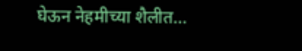घेऊन नेहमीच्या शैलीत…